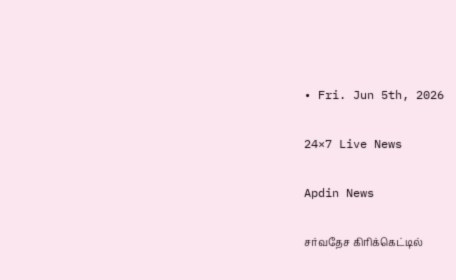• Fri. Jun 5th, 2026

24×7 Live News

Apdin News

சர்வதேச கிரிக்கெட்டில்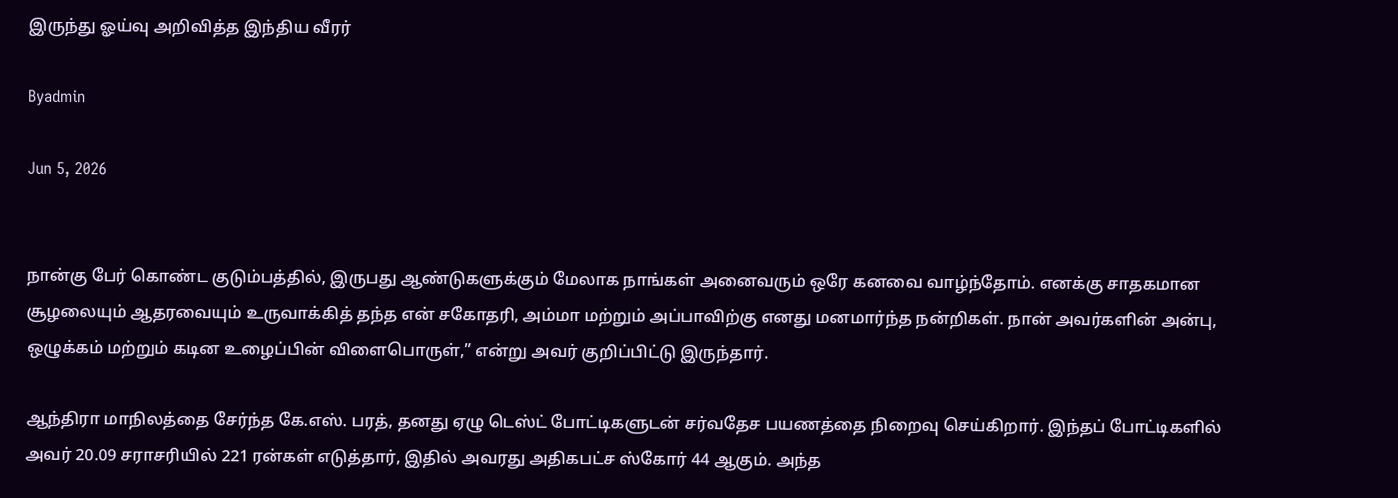இருந்து ஓய்வு அறிவித்த இந்திய வீரர்

Byadmin

Jun 5, 2026


நான்கு பேர் கொண்ட குடும்பத்தில், இருபது ஆண்டுகளுக்கும் மேலாக நாங்கள் அனைவரும் ஒரே கனவை வாழ்ந்தோம். எனக்கு சாதகமான சூழலையும் ஆதரவையும் உருவாக்கித் தந்த என் சகோதரி, அம்மா மற்றும் அப்பாவிற்கு எனது மனமார்ந்த நன்றிகள். நான் அவர்களின் அன்பு, ஒழுக்கம் மற்றும் கடின உழைப்பின் விளைபொருள்,” என்று அவர் குறிப்பிட்டு இருந்தார்.

ஆந்திரா மாநிலத்தை சேர்ந்த கே.எஸ். பரத், தனது ஏழு டெஸ்ட் போட்டிகளுடன் சர்வதேச பயணத்தை நிறைவு செய்கிறார். இந்தப் போட்டிகளில் அவர் 20.09 சராசரியில் 221 ரன்கள் எடுத்தார், இதில் அவரது அதிகபட்ச ஸ்கோர் 44 ஆகும். அந்த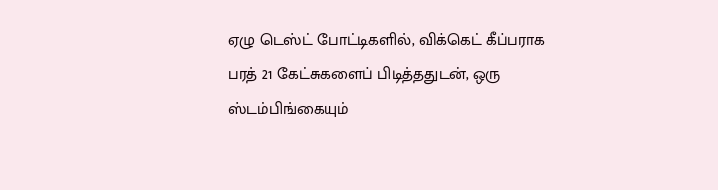ஏழு டெஸ்ட் போட்டிகளில், விக்கெட் கீப்பராக பரத் 21 கேட்சுகளைப் பிடித்ததுடன், ஒரு ஸ்டம்பிங்கையும்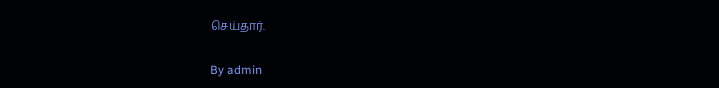செய்தார்.

By admin